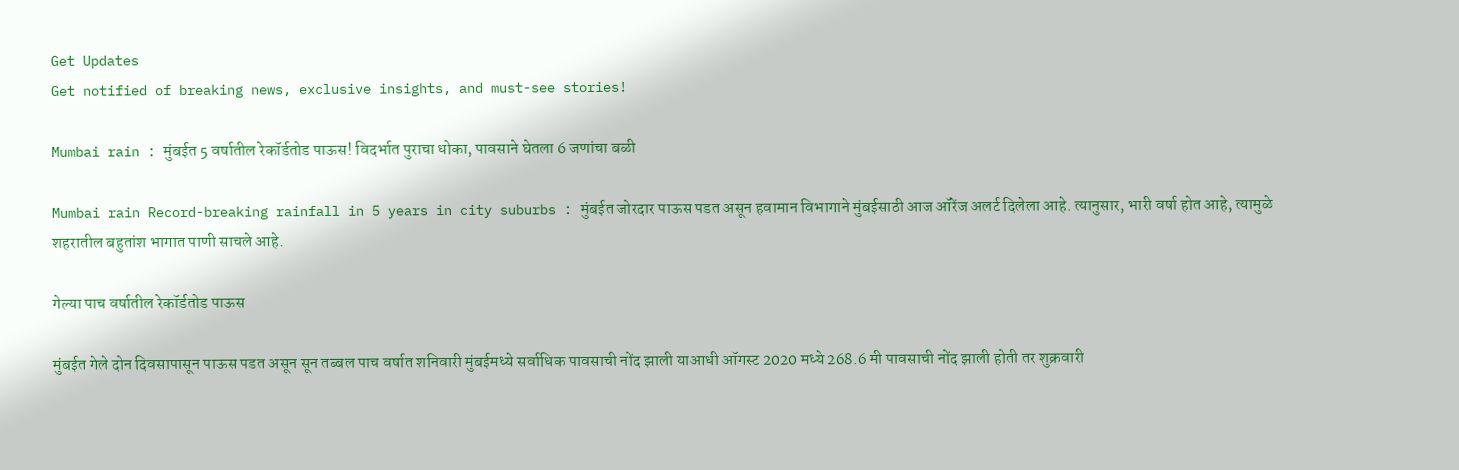Get Updates
Get notified of breaking news, exclusive insights, and must-see stories!

Mumbai rain : मुंबईत 5 वर्षातील रेकॉर्डतोड पाऊस! विदर्भात पुराचा धोका, पावसाने घेतला 6 जणांचा बळी

Mumbai rain Record-breaking rainfall in 5 years in city suburbs : मुंबईत जोरदार पाऊस पडत असून हवामान विभागाने मुंबईसाठी आज ऑरेंज अलर्ट दिलेला आहे. त्यानुसार, भारी वर्षा होत आहे, त्यामुळे शहरातील बहुतांश भागात पाणी साचले आहे.

गेल्या पाच वर्षातील रेकॉर्डतोड पाऊस

मुंबईत गेले दोन दिवसापासून पाऊस पडत असून सून तब्बल पाच वर्षात शनिवारी मुंबईमध्ये सर्वाधिक पावसाची नोंद झाली याआधी ऑगस्ट 2020 मध्ये 268.6 मी पावसाची नोंद झाली होती तर शुक्रवारी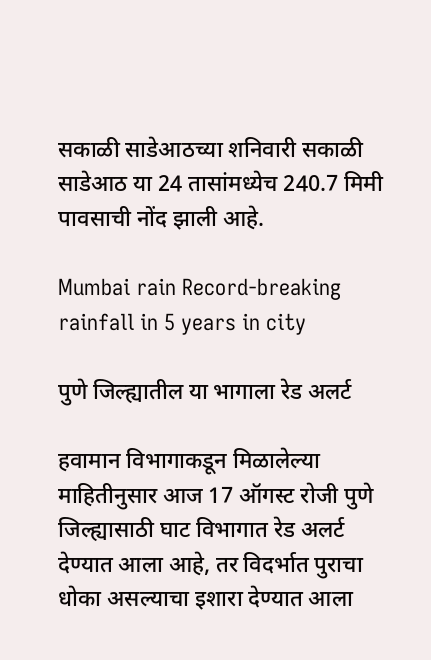सकाळी साडेआठच्या शनिवारी सकाळी साडेआठ या 24 तासांमध्येच 240.7 मिमी पावसाची नोंद झाली आहे.

Mumbai rain Record-breaking rainfall in 5 years in city

पुणे जिल्ह्यातील या भागाला रेड अलर्ट

हवामान विभागाकडून मिळालेल्या माहितीनुसार आज 17 ऑगस्ट रोजी पुणे जिल्ह्यासाठी घाट विभागात रेड अलर्ट देण्यात आला आहे, तर विदर्भात पुराचा धोका असल्याचा इशारा देण्यात आला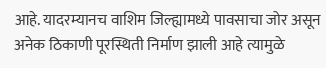आहे. यादरम्यानच वाशिम जिल्ह्यामध्ये पावसाचा जोर असून अनेक ठिकाणी पूरस्थिती निर्माण झाली आहे त्यामुळे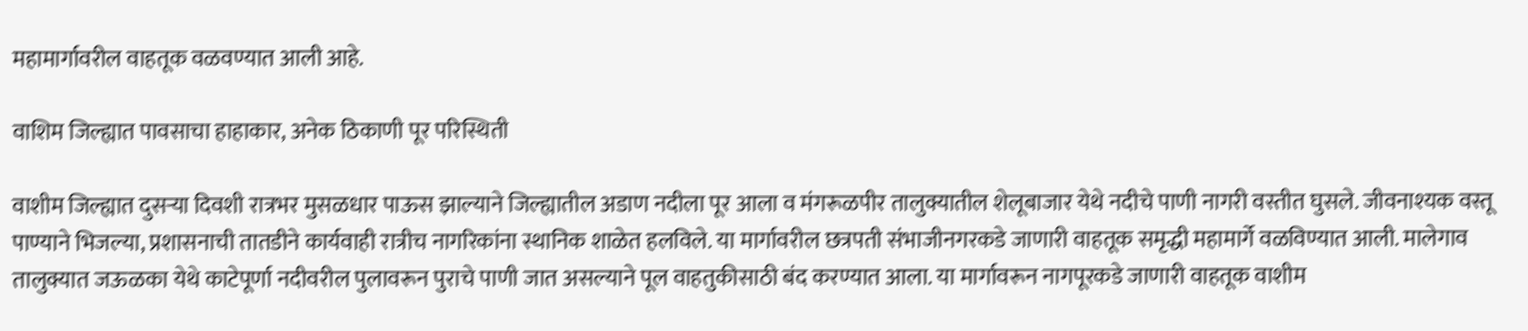महामार्गावरील वाहतूक वळवण्यात आली आहे.

वाशिम जिल्ह्यात पावसाचा हाहाकार, अनेक ठिकाणी पूर परिस्थिती

वाशीम जिल्ह्यात दुसऱ्या दिवशी रात्रभर मुसळधार पाऊस झाल्याने जिल्ह्यातील अडाण नदीला पूर आला व मंगरूळपीर तालुक्यातील शेलूबाजार येथे नदीचे पाणी नागरी वस्तीत घुसले. जीवनाश्यक वस्तू पाण्याने भिजल्या, प्रशासनाची तातडीने कार्यवाही रात्रीच नागरिकांना स्थानिक शाळेत हलविले. या मार्गावरील छत्रपती संभाजीनगरकडे जाणारी वाहतूक समृद्धी महामार्गे वळविण्यात आली. मालेगाव तालुक्यात जऊळका येथे काटेपूर्णा नदीवरील पुलावरून पुराचे पाणी जात असल्याने पूल वाहतुकीसाठी बंद करण्यात आला. या मार्गावरून नागपूरकडे जाणारी वाहतूक वाशीम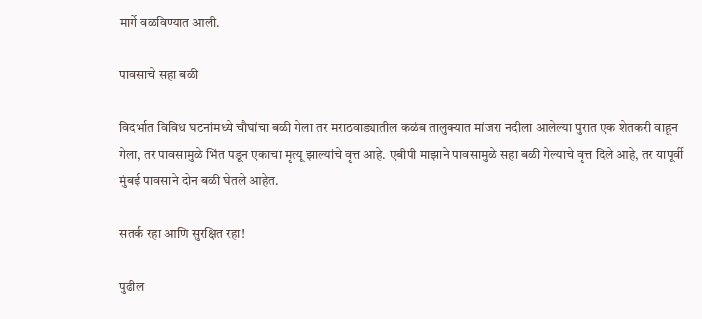मार्गे वळविण्यात आली.

पावसाचे सहा बळी

विदर्भात विविध घटनांमध्ये चौघांचा बळी गेला तर मराठवाड्यातील कळंब तालुक्यात मांजरा नदीला आलेल्या पुरात एक शेतकरी वाहून गेला, तर पावसामुळे भिंत पडून एकाचा मृत्यू झाल्यांचे वृत्त आहे. एबीपी माझाने पावसामुळे सहा बळी गेल्याचे वृत्त दिले आहे, तर यापूर्वी मुंबई पावसाने दोन बळी घेतले आहेत.

सतर्क रहा आणि सुरक्षित रहा!

पुढील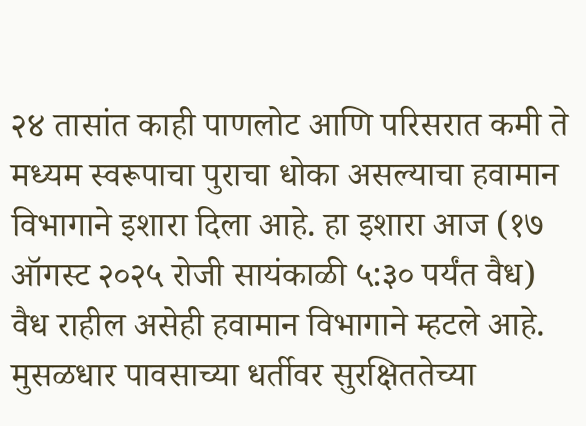२४ तासांत काही पाणलोट आणि परिसरात कमी ते मध्यम स्वरूपाचा पुराचा धोका असल्याचा हवामान विभागाने इशारा दिला आहे. हा इशारा आज (१७ ऑगस्ट २०२५ रोजी सायंकाळी ५:३० पर्यंत वैध) वैध राहील असेही हवामान विभागाने म्हटले आहे. मुसळधार पावसाच्या धर्तीवर सुरक्षिततेच्या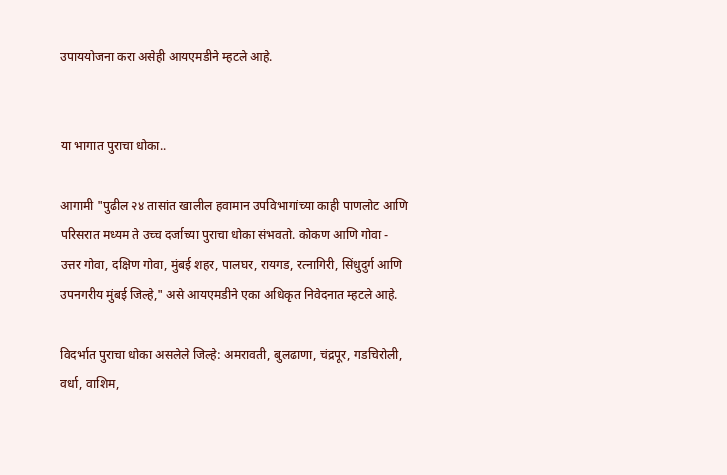उपाययोजना करा असेही आयएमडीने म्हटले आहे.


या भागात पुराचा धोका..

आगामी "पुढील २४ तासांत खालील हवामान उपविभागांच्या काही पाणलोट आणि परिसरात मध्यम ते उच्च दर्जाच्या पुराचा धोका संभवतो. कोकण आणि गोवा - उत्तर गोवा, दक्षिण गोवा, मुंबई शहर, पालघर, रायगड, रत्नागिरी, सिंधुदुर्ग आणि उपनगरीय मुंबई जिल्हे," असे आयएमडीने एका अधिकृत निवेदनात म्हटले आहे.

विदर्भात पुराचा धोका असलेले जिल्हे: अमरावती, बुलढाणा, चंद्रपूर, गडचिरोली, वर्धा, वाशिम,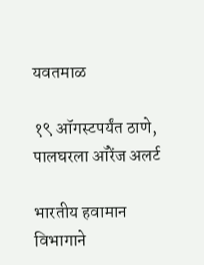यवतमाळ

१९ ऑगस्टपर्यंत ठाणे, पालघरला ऑरेंज अलर्ट

भारतीय हवामान विभागाने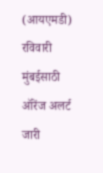(आयएमडी) रविवारी मुंबईसाठी ऑरेंज अलर्ट जारी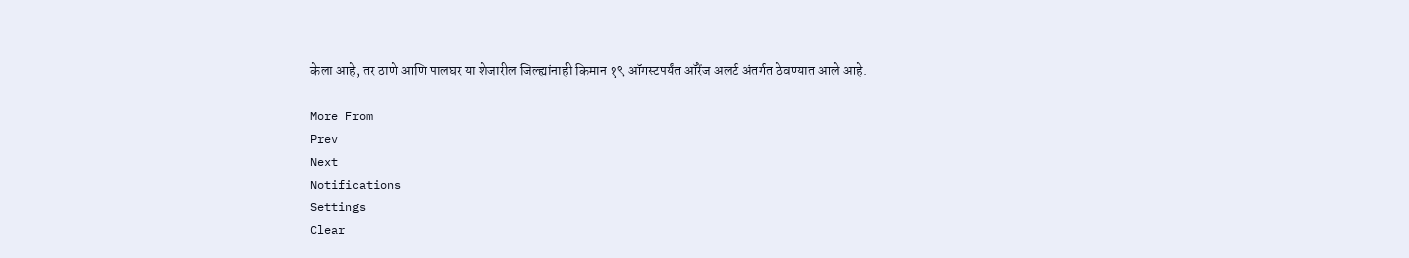केला आहे, तर ठाणे आणि पालघर या शेजारील जिल्ह्यांनाही किमान १९ ऑगस्टपर्यंत ऑरेंज अलर्ट अंतर्गत ठेवण्यात आले आहे.

More From
Prev
Next
Notifications
Settings
Clear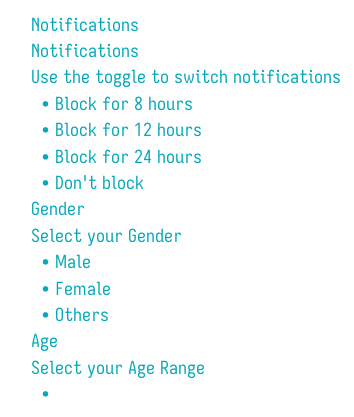Notifications
Notifications
Use the toggle to switch notifications
  • Block for 8 hours
  • Block for 12 hours
  • Block for 24 hours
  • Don't block
Gender
Select your Gender
  • Male
  • Female
  • Others
Age
Select your Age Range
  •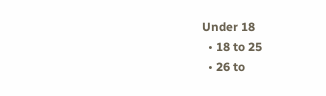Under 18
  • 18 to 25
  • 26 to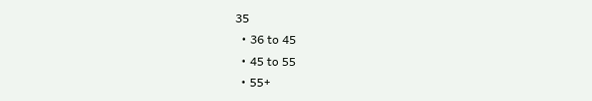35
  • 36 to 45
  • 45 to 55
  • 55+